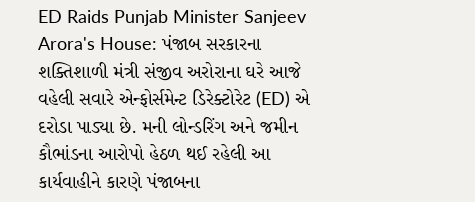ED Raids Punjab Minister Sanjeev Arora's House: પંજાબ સરકારના શક્તિશાળી મંત્રી સંજીવ અરોરાના ઘરે આજે વહેલી સવારે એન્ફોર્સમેન્ટ ડિરેક્ટોરેટ (ED) એ દરોડા પાડ્યા છે. મની લોન્ડરિંગ અને જમીન કૌભાંડના આરોપો હેઠળ થઈ રહેલી આ કાર્યવાહીને કારણે પંજાબના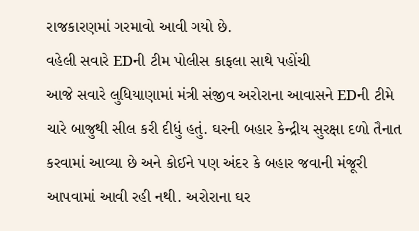રાજકારણમાં ગરમાવો આવી ગયો છે.
વહેલી સવારે EDની ટીમ પોલીસ કાફલા સાથે પહોંચી
આજે સવારે લુધિયાણામાં મંત્રી સંજીવ અરોરાના આવાસને EDની ટીમે ચારે બાજુથી સીલ કરી દીધું હતું. ઘરની બહાર કેન્દ્રીય સુરક્ષા દળો તૈનાત કરવામાં આવ્યા છે અને કોઈને પણ અંદર કે બહાર જવાની મંજૂરી આપવામાં આવી રહી નથી. અરોરાના ઘર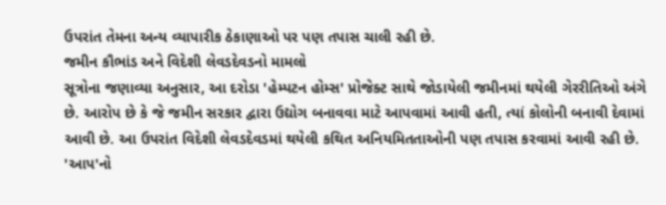ઉપરાંત તેમના અન્ય વ્યાપારીક ઠેકાણાઓ પર પણ તપાસ ચાલી રહી છે.
જમીન કૌભાંડ અને વિદેશી લેવડદેવડનો મામલો
સૂત્રોના જણાવ્યા અનુસાર, આ દરોડા 'હેમ્પટન હોમ્સ' પ્રોજેક્ટ સાથે જોડાયેલી જમીનમાં થયેલી ગેરરીતિઓ અંગે છે. આરોપ છે કે જે જમીન સરકાર દ્વારા ઉદ્યોગ બનાવવા માટે આપવામાં આવી હતી, ત્યાં કોલોની બનાવી દેવામાં આવી છે. આ ઉપરાંત વિદેશી લેવડદેવડમાં થયેલી કથિત અનિયમિતતાઓની પણ તપાસ કરવામાં આવી રહી છે.
'આપ'નો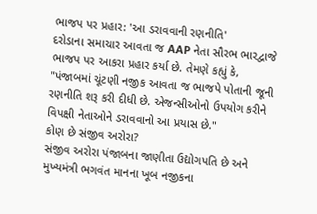ભાજપ પર પ્રહાર: 'આ ડરાવવાની રણનીતિ'
દરોડાના સમાચાર આવતા જ AAP નેતા સૌરભ ભારદ્વાજે ભાજપ પર આકરા પ્રહાર કર્યા છે. તેમણે કહ્યું કે, "પંજાબમાં ચૂંટણી નજીક આવતા જ ભાજપે પોતાની જૂની રણનીતિ શરૂ કરી દીધી છે. એજન્સીઓનો ઉપયોગ કરીને વિપક્ષી નેતાઓને ડરાવવાનો આ પ્રયાસ છે."
કોણ છે સંજીવ અરોરા?
સંજીવ અરોરા પંજાબના જાણીતા ઉદ્યોગપતિ છે અને મુખ્યમંત્રી ભગવંત માનના ખૂબ નજીકના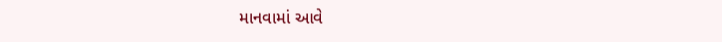માનવામાં આવે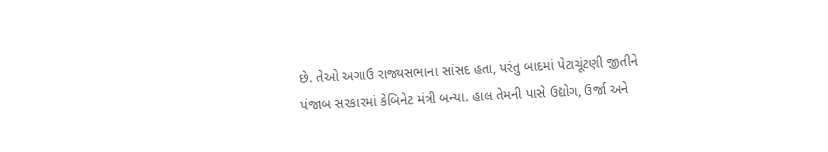છે. તેઓ અગાઉ રાજ્યસભાના સાંસદ હતા, પરંતુ બાદમાં પેટાચૂંટણી જીતીને પંજાબ સરકારમાં કેબિનેટ મંત્રી બન્યા. હાલ તેમની પાસે ઉદ્યોગ, ઉર્જા અને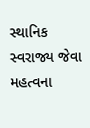સ્થાનિક સ્વરાજ્ય જેવા મહત્વના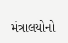મંત્રાલયોનો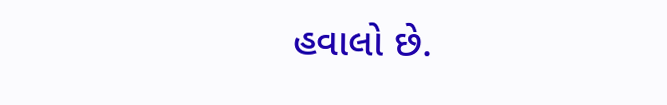હવાલો છે.